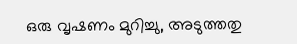ഒരു വൃഷണം മുറിച്ചു, അടുത്തതു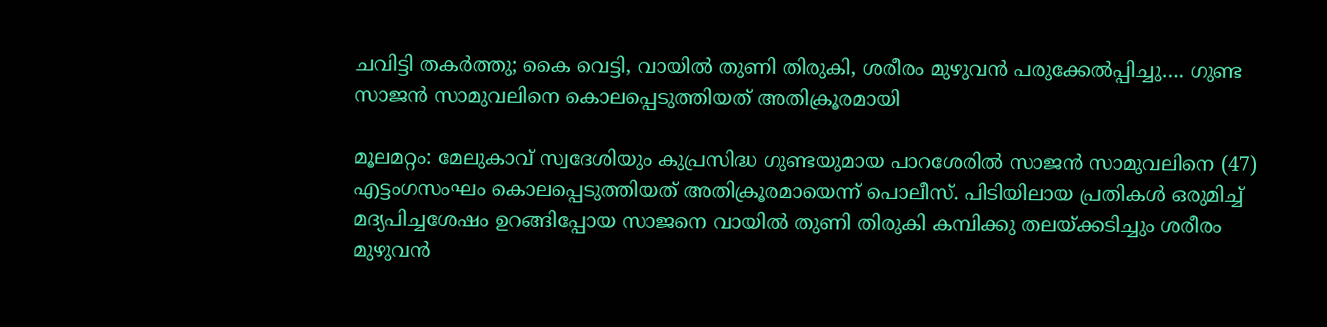ചവിട്ടി തകര്‍ത്തു; കൈ വെട്ടി, വായില്‍ തുണി തിരുകി, ശരീരം മുഴുവന്‍ പരുക്കേല്‍പ്പിച്ചു…. ഗുണ്ട സാജന്‍ സാമുവലിനെ കൊലപ്പെടുത്തിയത് അതിക്രൂരമായി

മൂലമറ്റം: മേലുകാവ് സ്വദേശിയും കുപ്രസിദ്ധ ഗുണ്ടയുമായ പാറശേരില്‍ സാജന്‍ സാമുവലിനെ (47) എട്ടംഗസംഘം കൊലപ്പെടുത്തിയത് അതിക്രൂരമായെന്ന് പൊലീസ്. പിടിയിലായ പ്രതികള്‍ ഒരുമിച്ച് മദ്യപിച്ചശേഷം ഉറങ്ങിപ്പോയ സാജനെ വായില്‍ തുണി തിരുകി കമ്പിക്കു തലയ്ക്കടിച്ചും ശരീരം മുഴുവന്‍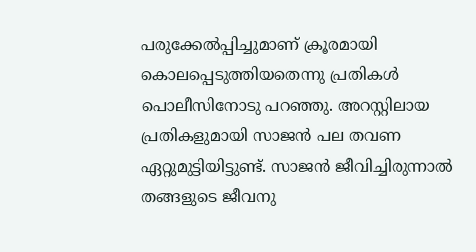പരുക്കേല്‍പ്പിച്ചുമാണ് ക്രൂരമായി കൊലപ്പെടുത്തിയതെന്നു പ്രതികള്‍ പൊലീസിനോടു പറഞ്ഞു. അറസ്റ്റിലായ പ്രതികളുമായി സാജന്‍ പല തവണ ഏറ്റുമുട്ടിയിട്ടുണ്ട്. സാജന്‍ ജീവിച്ചിരുന്നാല്‍ തങ്ങളുടെ ജീവനു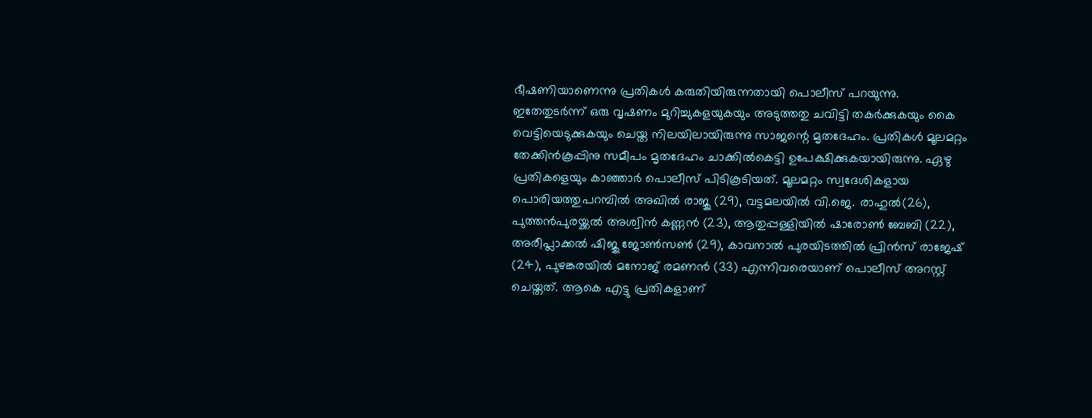ഭീഷണിയാണെന്നു പ്രതികള്‍ കരുതിയിരുന്നതായി പൊലീസ് പറയുന്നു. ഇതേതുടര്‍ന്ന് ഒരു വൃഷണം മുറിച്ചുകളയുകയും അടുത്തതു ചവിട്ടി തകര്‍ക്കുകയും കൈ വെട്ടിയെടുക്കുകയും ചെയ്ത നിലയിലായിരുന്നു സാജന്റെ മൃതദേഹം. പ്രതികള്‍ മൂലമറ്റം തേക്കിന്‍കൂപ്പിനു സമീപം മൃതദേഹം ചാക്കില്‍കെട്ടി ഉപേക്ഷിക്കുകയായിരുന്നു. ഏഴു പ്രതികളെയും കാഞ്ഞാര്‍ പൊലീസ് പിടികൂടിയത്. മൂലമറ്റം സ്വദേശികളായ പൊരിയത്തുപറമ്പില്‍ അഖില്‍ രാജു (29), വട്ടമലയില്‍ വി.ജെ. രാഹുല്‍(26), പുത്തന്‍പുരയ്ക്കല്‍ അശ്വിന്‍ കണ്ണന്‍ (23), ആതുപ്പള്ളിയില്‍ ഷാരോണ്‍ ബേബി (22), അരീപ്ലാക്കല്‍ ഷിജു ജോണ്‍സണ്‍ (29), കാവനാല്‍ പുരയിടത്തില്‍ പ്രിന്‍സ് രാജേഷ് (24), പുഴങ്കരയില്‍ മനോജ് രമണന്‍ (33) എന്നിവരെയാണ് പൊലീസ് അറസ്റ്റ് ചെയ്തത്. ആകെ എട്ടു പ്രതികളാണ്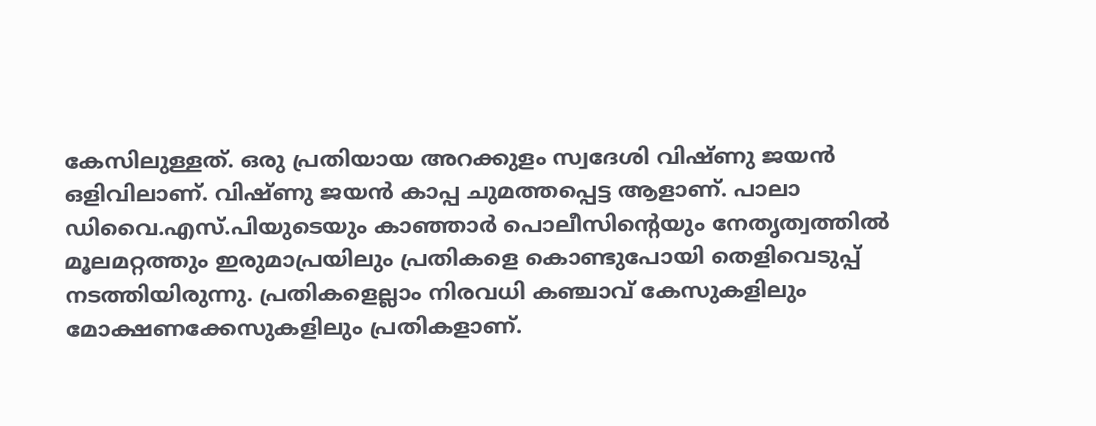കേസിലുള്ളത്. ഒരു പ്രതിയായ അറക്കുളം സ്വദേശി വിഷ്ണു ജയന്‍ ഒളിവിലാണ്. വിഷ്ണു ജയന്‍ കാപ്പ ചുമത്തപ്പെട്ട ആളാണ്. പാലാ ഡിവൈ.എസ്.പിയുടെയും കാഞ്ഞാര്‍ പൊലീസിന്റെയും നേതൃത്വത്തില്‍ മൂലമറ്റത്തും ഇരുമാപ്രയിലും പ്രതികളെ കൊണ്ടുപോയി തെളിവെടുപ്പ് നടത്തിയിരുന്നു. പ്രതികളെല്ലാം നിരവധി കഞ്ചാവ് കേസുകളിലും മോക്ഷണക്കേസുകളിലും പ്രതികളാണ്.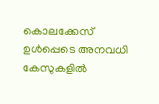കൊലക്കേസ് ഉള്‍പ്പെടെ അനവധി കേസുകളില്‍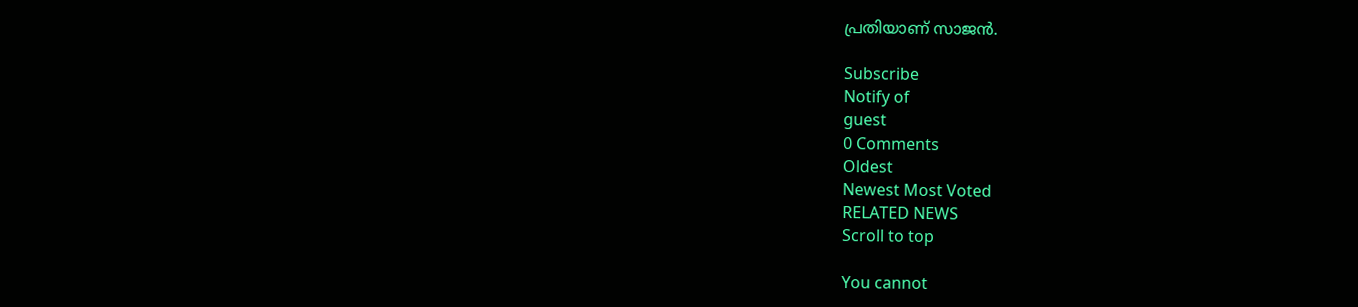പ്രതിയാണ് സാജന്‍.

Subscribe
Notify of
guest
0 Comments
Oldest
Newest Most Voted
RELATED NEWS
Scroll to top

You cannot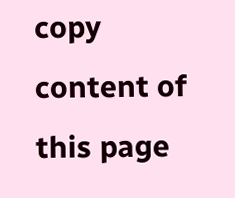copy content of this page